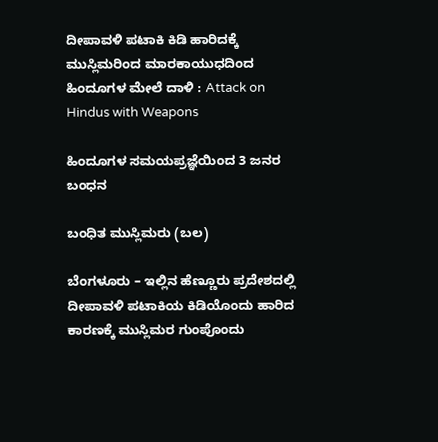ದೀಪಾವಳಿ ಪಟಾಕಿ ಕಿಡಿ ಹಾರಿದಕ್ಕೆ ಮುಸ್ಲಿಮರಿಂದ ಮಾರಕಾಯುಧದಿಂದ ಹಿಂದೂಗಳ ಮೇಲೆ ದಾಳಿ : Attack on Hindus with Weapons

ಹಿಂದೂಗಳ ಸಮಯಪ್ರಜ್ಞೆಯಿಂದ 3 ಜನರ ಬಂಧನ

ಬಂಧಿತ ಮುಸ್ಲಿಮರು (ಬಲ)

ಬೆಂಗಳೂರು – ಇಲ್ಲಿನ ಹೆಣ್ಣೂರು ಪ್ರದೇಶದಲ್ಲಿ ದೀಪಾವಳಿ ಪಟಾಕಿಯ ಕಿಡಿಯೊಂದು ಹಾರಿದ ಕಾರಣಕ್ಕೆ ಮುಸ್ಲಿಮರ ಗುಂಪೊಂದು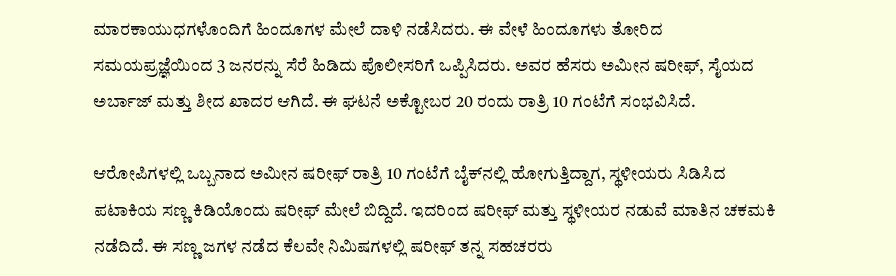ಮಾರಕಾಯುಧಗಳೊಂದಿಗೆ ಹಿಂದೂಗಳ ಮೇಲೆ ದಾಳಿ ನಡೆಸಿದರು. ಈ ವೇಳೆ ಹಿಂದೂಗಳು ತೋರಿದ ಸಮಯಪ್ರಜ್ಞೆಯಿಂದ 3 ಜನರನ್ನು ಸೆರೆ ಹಿಡಿದು ಪೊಲೀಸರಿಗೆ ಒಪ್ಪಿಸಿದರು. ಅವರ ಹೆಸರು ಅಮೀನ ಷರೀಫ್, ಸೈಯದ ಅರ್ಬಾಜ್ ಮತ್ತು ಶೀದ ಖಾದರ ಆಗಿದೆ. ಈ ಘಟನೆ ಅಕ್ಟೋಬರ 20 ರಂದು ರಾತ್ರಿ 10 ಗಂಟೆಗೆ ಸಂಭವಿಸಿದೆ.

ಆರೋಪಿಗಳಲ್ಲಿ ಒಬ್ಬನಾದ ಅಮೀನ ಷರೀಫ್ ರಾತ್ರಿ 10 ಗಂಟೆಗೆ ಬೈಕ್‌ನಲ್ಲಿ ಹೋಗುತ್ತಿದ್ದಾಗ, ಸ್ಥಳೀಯರು ಸಿಡಿಸಿದ ಪಟಾಕಿಯ ಸಣ್ಣ ಕಿಡಿಯೊಂದು ಷರೀಫ್ ಮೇಲೆ ಬಿದ್ದಿದೆ. ಇದರಿಂದ ಷರೀಫ್ ಮತ್ತು ಸ್ಥಳೀಯರ ನಡುವೆ ಮಾತಿನ ಚಕಮಕಿ ನಡೆದಿದೆ. ಈ ಸಣ್ಣ ಜಗಳ ನಡೆದ ಕೆಲವೇ ನಿಮಿಷಗಳಲ್ಲಿ ಷರೀಫ್ ತನ್ನ ಸಹಚರರು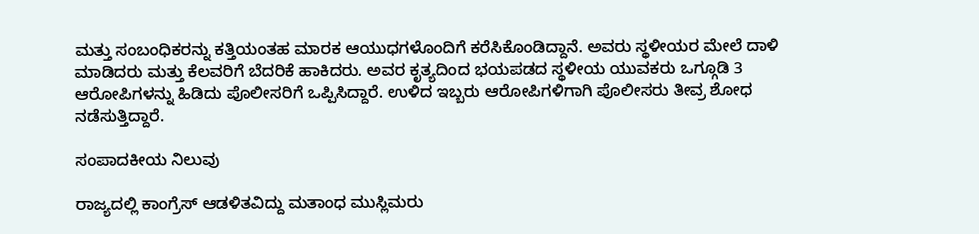ಮತ್ತು ಸಂಬಂಧಿಕರನ್ನು ಕತ್ತಿಯಂತಹ ಮಾರಕ ಆಯುಧಗಳೊಂದಿಗೆ ಕರೆಸಿಕೊಂಡಿದ್ದಾನೆ. ಅವರು ಸ್ಥಳೀಯರ ಮೇಲೆ ದಾಳಿ ಮಾಡಿದರು ಮತ್ತು ಕೆಲವರಿಗೆ ಬೆದರಿಕೆ ಹಾಕಿದರು. ಅವರ ಕೃತ್ಯದಿಂದ ಭಯಪಡದ ಸ್ಥಳೀಯ ಯುವಕರು ಒಗ್ಗೂಡಿ 3 ಆರೋಪಿಗಳನ್ನು ಹಿಡಿದು ಪೊಲೀಸರಿಗೆ ಒಪ್ಪಿಸಿದ್ದಾರೆ. ಉಳಿದ ಇಬ್ಬರು ಆರೋಪಿಗಳಿಗಾಗಿ ಪೊಲೀಸರು ತೀವ್ರ ಶೋಧ ನಡೆಸುತ್ತಿದ್ದಾರೆ.

ಸಂಪಾದಕೀಯ ನಿಲುವು

ರಾಜ್ಯದಲ್ಲಿ ಕಾಂಗ್ರೆಸ್ ಆಡಳಿತವಿದ್ದು ಮತಾಂಧ ಮುಸ್ಲಿಮರು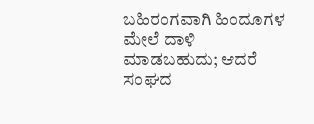ಬಹಿರಂಗವಾಗಿ ಹಿಂದೂಗಳ ಮೇಲೆ ದಾಳಿ ಮಾಡಬಹುದು; ಆದರೆ ಸಂಘದ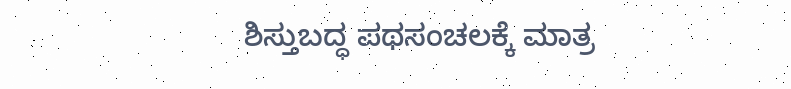ಶಿಸ್ತುಬದ್ಧ ಪಥಸಂಚಲಕ್ಕೆ ಮಾತ್ರ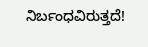ನಿರ್ಬಂಧವಿರುತ್ತದೆ!